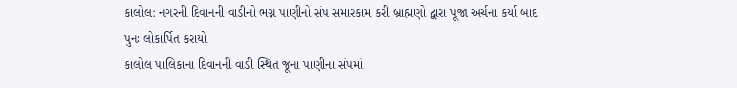કાલોલ: નગરની દિવાનની વાડીનો ભગ્ન પાણીનો સંપ સમારકામ કરી બ્રાહ્મણો દ્વારા પૂજા અર્ચના કર્યા બાદ પુનઃ લોકાર્પિત કરાયો
કાલોલ પાલિકાના દિવાનની વાડી સ્થિત જૂના પાણીના સંપમાં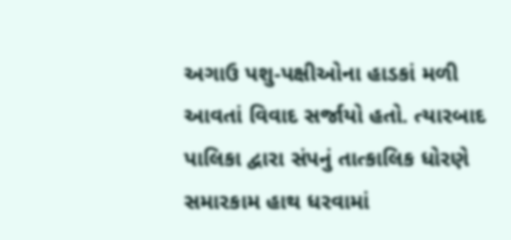અગાઉ પશુ-પક્ષીઓના હાડકાં મળી આવતાં વિવાદ સર્જાયો હતો. ત્યારબાદ પાલિકા દ્વારા સંપનું તાત્કાલિક ધોરણે સમારકામ હાથ ધરવામાં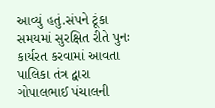આવ્યું હતું.સંપને ટૂંકા સમયમાં સુરક્ષિત રીતે પુનઃ કાર્યરત કરવામાં આવતા પાલિકા તંત્ર દ્વારા ગોપાલભાઈ પંચાલની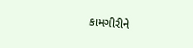કામગીરીને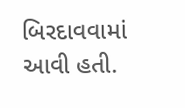બિરદાવવામાં આવી હતી.